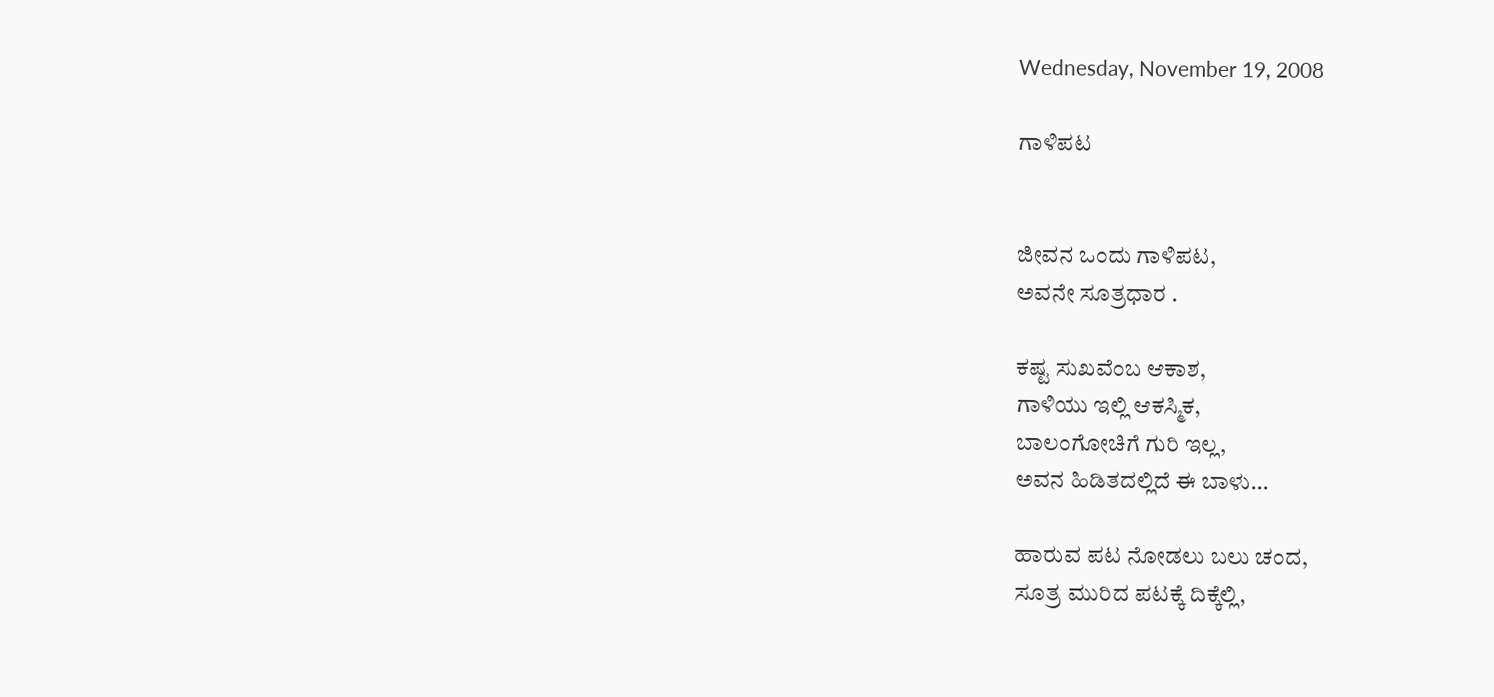Wednesday, November 19, 2008

ಗಾಳಿಪಟ


ಜೀವನ ಒಂದು ಗಾಳಿಪಟ,
ಅವನೇ ಸೂತ್ರಧಾರ .

ಕಷ್ಟ ಸುಖವೆಂಬ ಆಕಾಶ,
ಗಾಳಿಯು ಇಲ್ಲಿ ಆಕಸ್ಮಿಕ,
ಬಾಲಂಗೋಚಿಗೆ ಗುರಿ ಇಲ್ಲ,
ಅವನ ಹಿಡಿತದಲ್ಲಿದೆ ಈ ಬಾಳು...

ಹಾರುವ ಪಟ ನೋಡಲು ಬಲು ಚಂದ,
ಸೂತ್ರ ಮುರಿದ ಪಟಕ್ಕೆ ದಿಕ್ಕೆಲ್ಲಿ,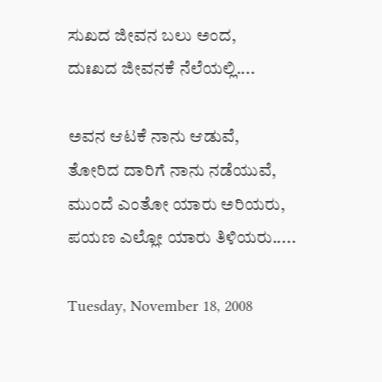ಸುಖದ ಜೀವನ ಬಲು ಅಂದ,
ದುಃಖದ ಜೀವನಕೆ ನೆಲೆಯಲ್ಲಿ....

ಅವನ ಆಟಕೆ ನಾನು ಆಡುವೆ,
ತೋರಿದ ದಾರಿಗೆ ನಾನು ನಡೆಯುವೆ,
ಮುಂದೆ ಎಂತೋ ಯಾರು ಅರಿಯರು,
ಪಯಣ ಎಲ್ಲೋ ಯಾರು ತಿಳಿಯರು.....

Tuesday, November 18, 2008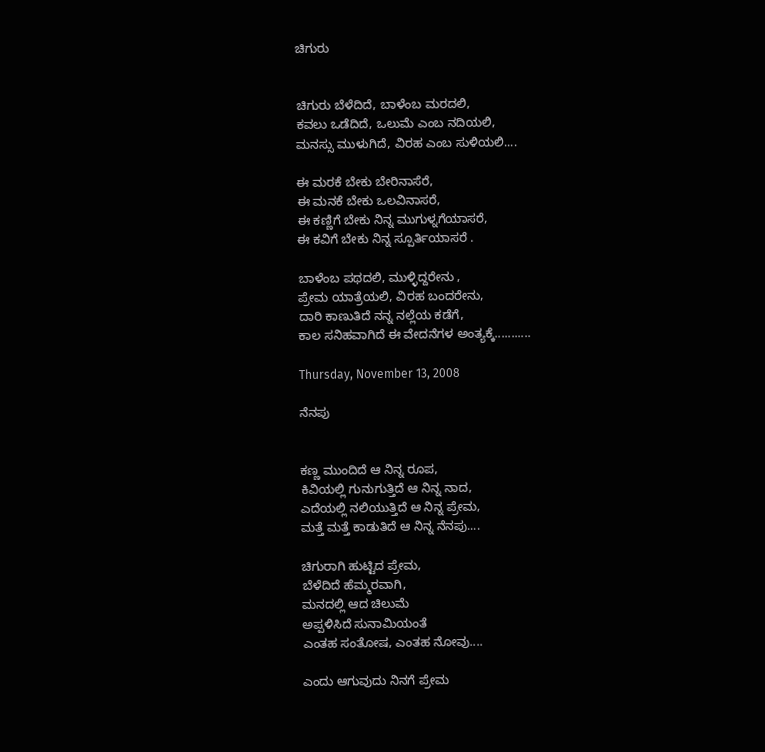ಚಿಗುರು


ಚಿಗುರು ಬೆಳೆದಿದೆ, ಬಾಳೆಂಬ ಮರದಲಿ,
ಕವಲು ಒಡೆದಿದೆ, ಒಲುಮೆ ಎಂಬ ನದಿಯಲಿ,
ಮನಸ್ಸು ಮುಳುಗಿದೆ, ವಿರಹ ಎಂಬ ಸುಳಿಯಲಿ....

ಈ ಮರಕೆ ಬೇಕು ಬೇರಿನಾಸೆರೆ,
ಈ ಮನಕೆ ಬೇಕು ಒಲವಿನಾಸರೆ,
ಈ ಕಣ್ಣಿಗೆ ಬೇಕು ನಿನ್ನ ಮುಗುಳ್ನಗೆಯಾಸರೆ,
ಈ ಕವಿಗೆ ಬೇಕು ನಿನ್ನ ಸ್ಪೂರ್ತಿಯಾಸರೆ .

ಬಾಳೆಂಬ ಪಥದಲಿ, ಮುಳ್ಳಿದ್ದರೇನು ,
ಪ್ರೇಮ ಯಾತ್ರೆಯಲಿ, ವಿರಹ ಬಂದರೇನು,
ದಾರಿ ಕಾಣುತಿದೆ ನನ್ನ ನಲ್ಲೆಯ ಕಡೆಗೆ,
ಕಾಲ ಸನಿಹವಾಗಿದೆ ಈ ವೇದನೆಗಳ ಅಂತ್ಯಕ್ಕೆ...........

Thursday, November 13, 2008

ನೆನಪು


ಕಣ್ಣ ಮುಂದಿದೆ ಆ ನಿನ್ನ ರೂಪ,
ಕಿವಿಯಲ್ಲಿ ಗುನುಗುತ್ತಿದೆ ಆ ನಿನ್ನ ನಾದ,
ಎದೆಯಲ್ಲಿ ನಲಿಯುತ್ತಿದೆ ಆ ನಿನ್ನ ಪ್ರೇಮ,
ಮತ್ತೆ ಮತ್ತೆ ಕಾಡುತಿದೆ ಆ ನಿನ್ನ ನೆನಪು....

ಚಿಗುರಾಗಿ ಹುಟ್ಟಿದ ಪ್ರೇಮ,
ಬೆಳೆದಿದೆ ಹೆಮ್ಮರವಾಗಿ,
ಮನದಲ್ಲಿ ಆದ ಚಿಲುಮೆ
ಅಪ್ಪಳಿಸಿದೆ ಸುನಾಮಿಯಂತೆ
ಎಂತಹ ಸಂತೋಷ, ಎಂತಹ ನೋವು....

ಎಂದು ಆಗುವುದು ನಿನಗೆ ಪ್ರೇಮ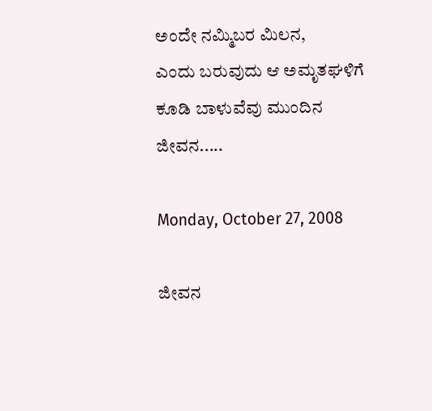ಅಂದೇ ನಮ್ಮಿಬರ ಮಿಲನ,
ಎಂದು ಬರುವುದು ಆ ಅಮೃತಘಳಿಗೆ
ಕೂಡಿ ಬಾಳುವೆವು ಮುಂದಿನ ಜೀವನ.....

Monday, October 27, 2008

ಜೀವನ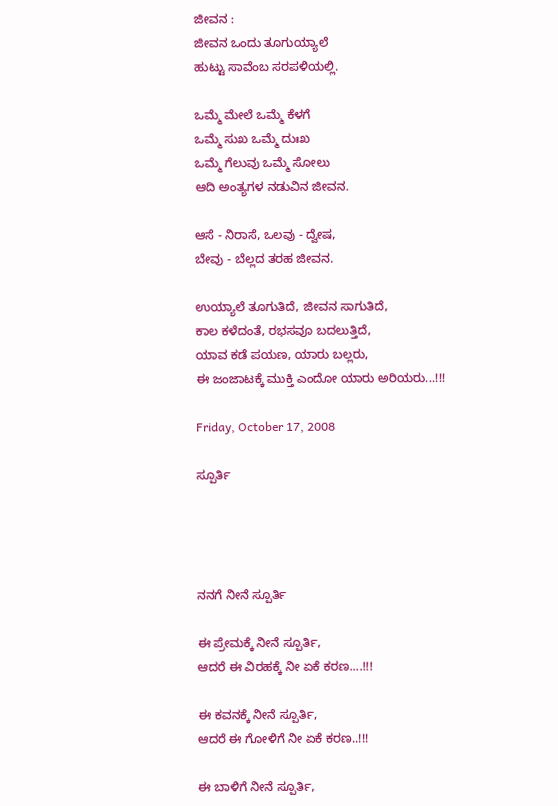ಜೀವನ :
ಜೀವನ ಒಂದು ತೂಗುಯ್ಯಾಲೆ
ಹುಟ್ಟು ಸಾವೆಂಬ ಸರಪಳಿಯಲ್ಲಿ.

ಒಮ್ಮೆ ಮೇಲೆ ಒಮ್ಮೆ ಕೆಳಗೆ
ಒಮ್ಮೆ ಸುಖ ಒಮ್ಮೆ ದುಃಖ
ಒಮ್ಮೆ ಗೆಲುವು ಒಮ್ಮೆ ಸೋಲು
ಆದಿ ಅಂತ್ಯಗಳ ನಡುವಿನ ಜೀವನ.

ಆಸೆ - ನಿರಾಸೆ, ಒಲವು - ದ್ವೇಷ,
ಬೇವು - ಬೆಲ್ಲದ ತರಹ ಜೀವನ.

ಉಯ್ಯಾಲೆ ತೂಗುತಿದೆ, ಜೀವನ ಸಾಗುತಿದೆ,
ಕಾಲ ಕಳೆದಂತೆ, ರಭಸವೂ ಬದಲುತ್ತಿದೆ,
ಯಾವ ಕಡೆ ಪಯಣ, ಯಾರು ಬಲ್ಲರು,
ಈ ಜಂಜಾಟಕ್ಕೆ ಮುಕ್ತಿ ಎಂದೋ ಯಾರು ಅರಿಯರು...!!!

Friday, October 17, 2008

ಸ್ಪೂರ್ತಿ




ನನಗೆ ನೀನೆ ಸ್ಪೂರ್ತಿ

ಈ ಪ್ರೇಮಕ್ಕೆ ನೀನೆ ಸ್ಪೂರ್ತಿ,
ಆದರೆ ಈ ವಿರಹಕ್ಕೆ ನೀ ಏಕೆ ಕರಣ....!!!

ಈ ಕವನಕ್ಕೆ ನೀನೆ ಸ್ಪೂರ್ತಿ,
ಆದರೆ ಈ ಗೋಳಿಗೆ ನೀ ಏಕೆ ಕರಣ..!!!

ಈ ಬಾಳಿಗೆ ನೀನೆ ಸ್ಪೂರ್ತಿ,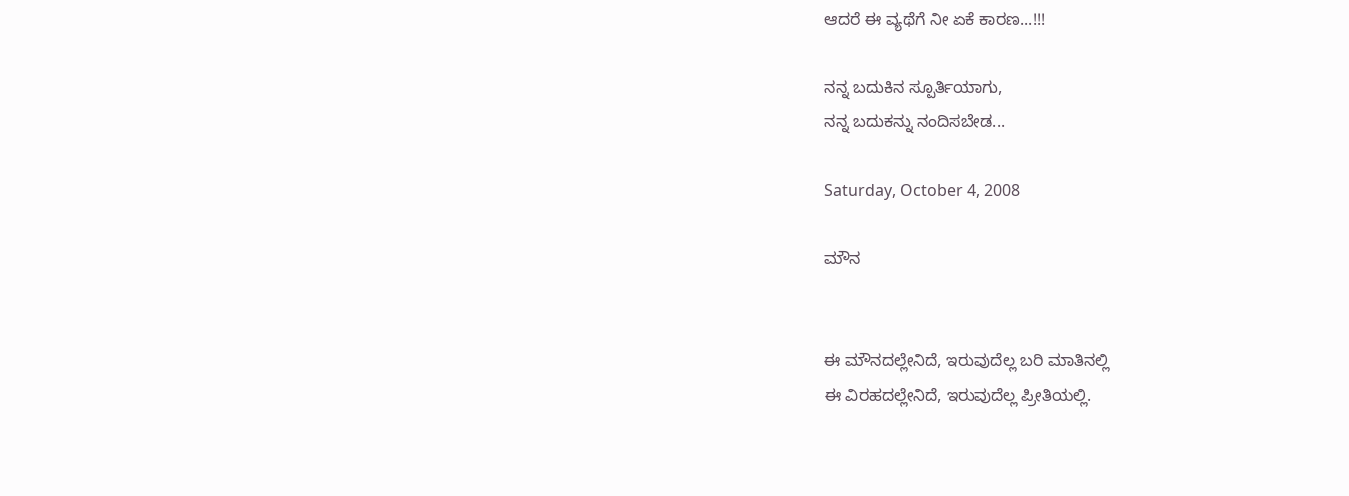ಆದರೆ ಈ ವ್ಯಥೆಗೆ ನೀ ಏಕೆ ಕಾರಣ...!!!

ನನ್ನ ಬದುಕಿನ ಸ್ಪೂರ್ತಿಯಾಗು,
ನನ್ನ ಬದುಕನ್ನು ನಂದಿಸಬೇಡ...

Saturday, October 4, 2008

ಮೌನ


ಈ ಮೌನದಲ್ಲೇನಿದೆ, ಇರುವುದೆಲ್ಲ ಬರಿ ಮಾತಿನಲ್ಲಿ
ಈ ವಿರಹದಲ್ಲೇನಿದೆ, ಇರುವುದೆಲ್ಲ ಪ್ರೀತಿಯಲ್ಲಿ.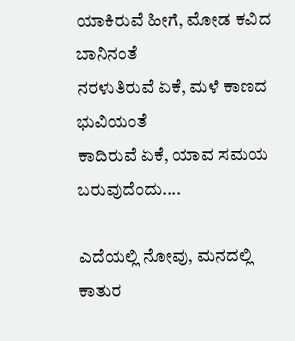ಯಾಕಿರುವೆ ಹೀಗೆ, ಮೋಡ ಕವಿದ ಬಾನಿನಂತೆ
ನರಳುತಿರುವೆ ಏಕೆ, ಮಳೆ ಕಾಣದ ಭುವಿಯಂತೆ
ಕಾದಿರುವೆ ಏಕೆ, ಯಾವ ಸಮಯ ಬರುವುದೆಂದು....

ಎದೆಯಲ್ಲಿ ನೋವು, ಮನದಲ್ಲಿ ಕಾತುರ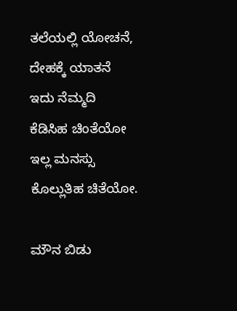ತಲೆಯಲ್ಲಿ ಯೋಚನೆ, ದೇಹಕ್ಕೆ ಯಾತನೆ
ಇದು ನೆಮ್ಮದಿ ಕೆಡಿಸಿಹ ಚಿಂತೆಯೋ
ಇಲ್ಲ ಮನಸ್ಸು ಕೊಲ್ಲುತಿಹ ಚಿತೆಯೋ.

ಮೌನ ಬಿಡು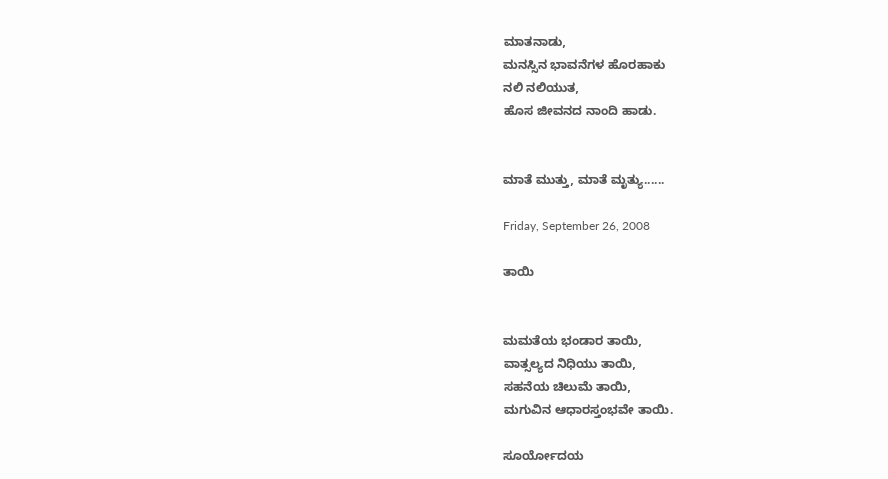ಮಾತನಾಡು,
ಮನಸ್ಸಿನ ಭಾವನೆಗಳ ಹೊರಹಾಕು
ನಲಿ ನಲಿಯುತ,
ಹೊಸ ಜೀವನದ ನಾಂದಿ ಹಾಡು.


ಮಾತೆ ಮುತ್ತು, ಮಾತೆ ಮೃತ್ಯು......

Friday, September 26, 2008

ತಾಯಿ


ಮಮತೆಯ ಭಂಡಾರ ತಾಯಿ,
ವಾತ್ಸಲ್ಯದ ನಿಧಿಯು ತಾಯಿ,
ಸಹನೆಯ ಚಿಲುಮೆ ತಾಯಿ,
ಮಗುವಿನ ಆಧಾರಸ್ತಂಭವೇ ತಾಯಿ.

ಸೂರ್ಯೋದಯ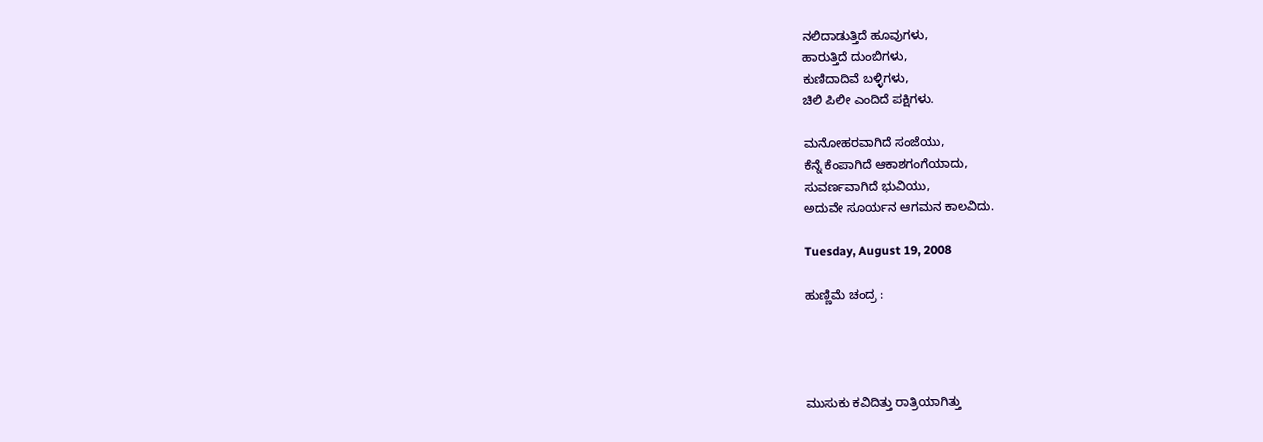ನಲಿದಾಡುತ್ತಿದೆ ಹೂವುಗಳು,
ಹಾರುತ್ತಿದೆ ದುಂಬಿಗಳು,
ಕುಣಿದಾದಿವೆ ಬಳ್ಳಿಗಳು,
ಚಿಲಿ ಪಿಲೀ ಎಂದಿದೆ ಪಕ್ಷಿಗಳು.

ಮನೋಹರವಾಗಿದೆ ಸಂಜೆಯು,
ಕೆನ್ನೆ ಕೆಂಪಾಗಿದೆ ಆಕಾಶಗಂಗೆಯಾದು,
ಸುವರ್ಣವಾಗಿದೆ ಭುವಿಯು,
ಅದುವೇ ಸೂರ್ಯನ ಆಗಮನ ಕಾಲವಿದು.

Tuesday, August 19, 2008

ಹುಣ್ಣಿಮೆ ಚಂದ್ರ :




ಮುಸುಕು ಕವಿದಿತ್ತು ರಾತ್ರಿಯಾಗಿತ್ತು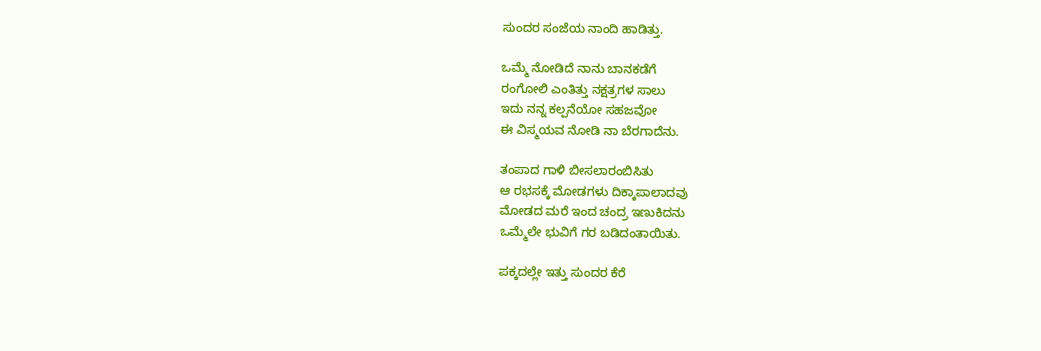ಸುಂದರ ಸಂಜೆಯ ನಾಂದಿ ಹಾಡಿತ್ತು.

ಒಮ್ಮೆ ನೋಡಿದೆ ನಾನು ಬಾನಕಡೆಗೆ
ರಂಗೋಲಿ ಎಂತಿತ್ತು ನಕ್ಷತ್ರಗಳ ಸಾಲು
ಇದು ನನ್ನ ಕಲ್ಪನೆಯೋ ಸಹಜವೋ
ಈ ವಿಸ್ಮಯವ ನೋಡಿ ನಾ ಬೆರಗಾದೆನು.

ತಂಪಾದ ಗಾಳಿ ಬೀಸಲಾರಂಬಿಸಿತು
ಆ ರಭಸಕ್ಕೆ ಮೋಡಗಳು ದಿಕ್ಕಾಪಾಲಾದವು
ಮೋಡದ ಮರೆ ಇಂದ ಚಂದ್ರ ಇಣುಕಿದನು
ಒಮ್ಮೆಲೇ ಭುವಿಗೆ ಗರ ಬಡಿದಂತಾಯಿತು.

ಪಕ್ಕದಲ್ಲೇ ಇತ್ತು ಸುಂದರ ಕೆರೆ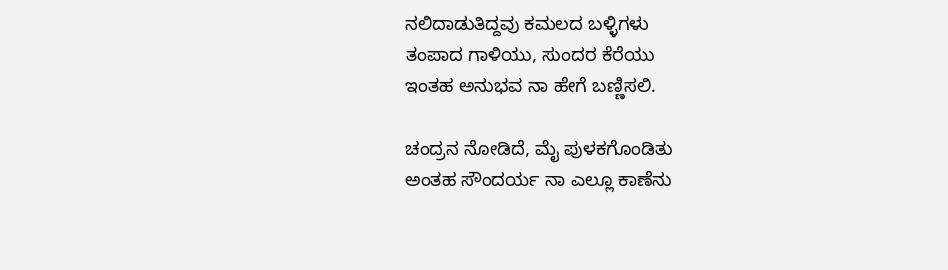ನಲಿದಾಡುತಿದ್ದವು ಕಮಲದ ಬಳ್ಳಿಗಳು
ತಂಪಾದ ಗಾಳಿಯು, ಸುಂದರ ಕೆರೆಯು
ಇಂತಹ ಅನುಭವ ನಾ ಹೇಗೆ ಬಣ್ಣಿಸಲಿ.

ಚಂದ್ರನ ನೋಡಿದೆ, ಮೈ ಪುಳಕಗೊಂಡಿತು
ಅಂತಹ ಸೌಂದರ್ಯ ನಾ ಎಲ್ಲೂ ಕಾಣೆನು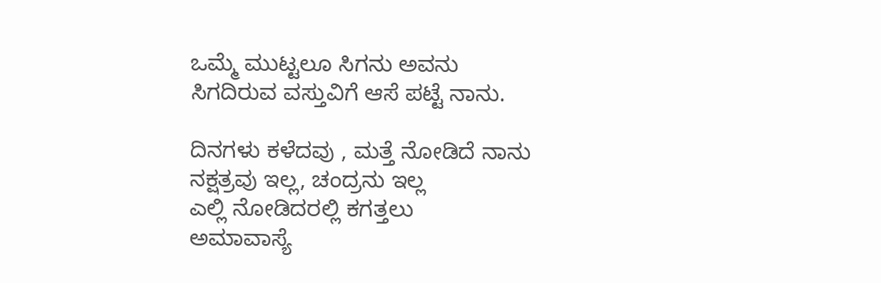ಒಮ್ಮೆ ಮುಟ್ಟಲೂ ಸಿಗನು ಅವನು
ಸಿಗದಿರುವ ವಸ್ತುವಿಗೆ ಆಸೆ ಪಟ್ಟೆ ನಾನು.

ದಿನಗಳು ಕಳೆದವು , ಮತ್ತೆ ನೋಡಿದೆ ನಾನು
ನಕ್ಷತ್ರವು ಇಲ್ಲ, ಚಂದ್ರನು ಇಲ್ಲ
ಎಲ್ಲಿ ನೋಡಿದರಲ್ಲಿ ಕಗತ್ತಲು
ಅಮಾವಾಸ್ಯೆ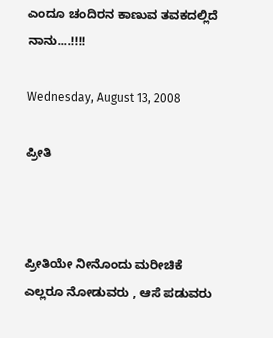ಎಂದೂ ಚಂದಿರನ ಕಾಣುವ ತವಕದಲ್ಲಿದೆ ನಾನು....!!!!

Wednesday, August 13, 2008

ಪ್ರೀತಿ



ಪ್ರೀತಿಯೇ ನೀನೊಂದು ಮರೀಚಿಕೆ
ಎಲ್ಲರೂ ನೋಡುವರು , ಆಸೆ ಪಡುವರು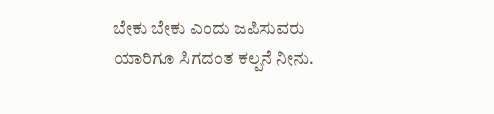ಬೇಕು ಬೇಕು ಎಂದು ಜಪಿಸುವರು
ಯಾರಿಗೂ ಸಿಗದಂತ ಕಲ್ಪನೆ ನೀನು.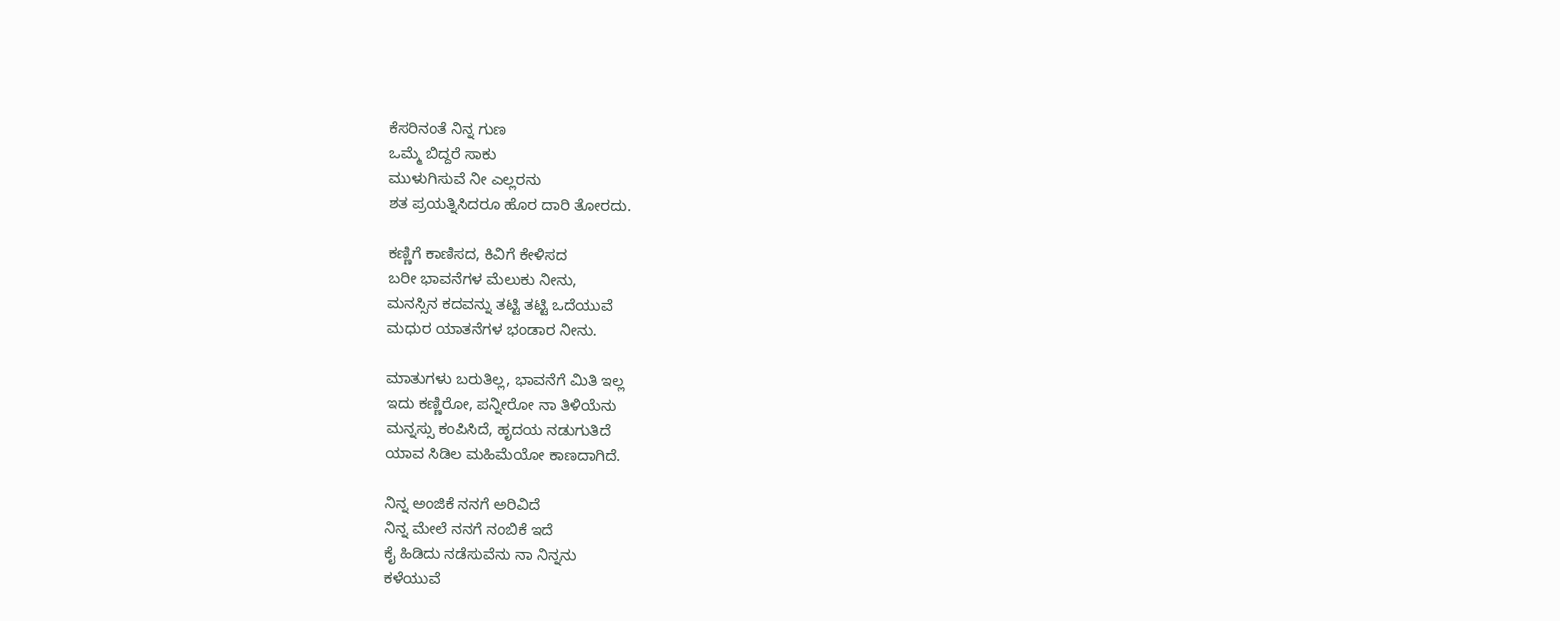ಕೆಸರಿನಂತೆ ನಿನ್ನ ಗುಣ
ಒಮ್ಮೆ ಬಿದ್ದರೆ ಸಾಕು
ಮುಳುಗಿಸುವೆ ನೀ ಎಲ್ಲರನು
ಶತ ಪ್ರಯತ್ನಿಸಿದರೂ ಹೊರ ದಾರಿ ತೋರದು.

ಕಣ್ಣಿಗೆ ಕಾಣಿಸದ, ಕಿವಿಗೆ ಕೇಳಿಸದ
ಬರೀ ಭಾವನೆಗಳ ಮೆಲುಕು ನೀನು,
ಮನಸ್ಸಿನ ಕದವನ್ನು ತಟ್ಟಿ ತಟ್ಟಿ ಒದೆಯುವೆ
ಮಧುರ ಯಾತನೆಗಳ ಭಂಡಾರ ನೀನು.

ಮಾತುಗಳು ಬರುತಿಲ್ಲ, ಭಾವನೆಗೆ ಮಿತಿ ಇಲ್ಲ
ಇದು ಕಣ್ಣಿರೋ, ಪನ್ನೀರೋ ನಾ ತಿಳಿಯೆನು
ಮನ್ನಸ್ಸು ಕಂಪಿಸಿದೆ, ಹೃದಯ ನಡುಗುತಿದೆ
ಯಾವ ಸಿಡಿಲ ಮಹಿಮೆಯೋ ಕಾಣದಾಗಿದೆ.

ನಿನ್ನ ಅಂಜಿಕೆ ನನಗೆ ಅರಿವಿದೆ
ನಿನ್ನ ಮೇಲೆ ನನಗೆ ನಂಬಿಕೆ ಇದೆ
ಕೈ ಹಿಡಿದು ನಡೆಸುವೆನು ನಾ ನಿನ್ನನು
ಕಳೆಯುವೆ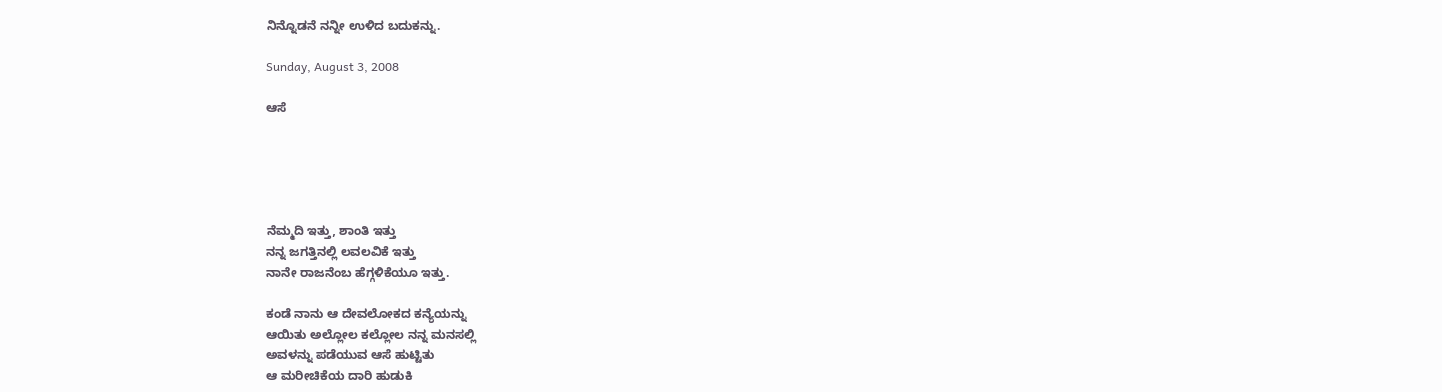ನಿನ್ನೊಡನೆ ನನ್ನೀ ಉಳಿದ ಬದುಕನ್ನು.

Sunday, August 3, 2008

ಆಸೆ





ನೆಮ್ಮದಿ ಇತ್ತು, ಶಾಂತಿ ಇತ್ತು
ನನ್ನ ಜಗತ್ತಿನಲ್ಲಿ ಲವಲವಿಕೆ ಇತ್ತು
ನಾನೇ ರಾಜನೆಂಬ ಹೆಗ್ಗಳಿಕೆಯೂ ಇತ್ತು.

ಕಂಡೆ ನಾನು ಆ ದೇವಲೋಕದ ಕನ್ಯೆಯನ್ನು
ಆಯಿತು ಅಲ್ಲೋಲ ಕಲ್ಲೋಲ ನನ್ನ ಮನಸಲ್ಲಿ
ಅವಳನ್ನು ಪಡೆಯುವ ಆಸೆ ಹುಟ್ಟಿತು
ಆ ಮರೀಚಿಕೆಯ ದಾರಿ ಹುಡುಕಿ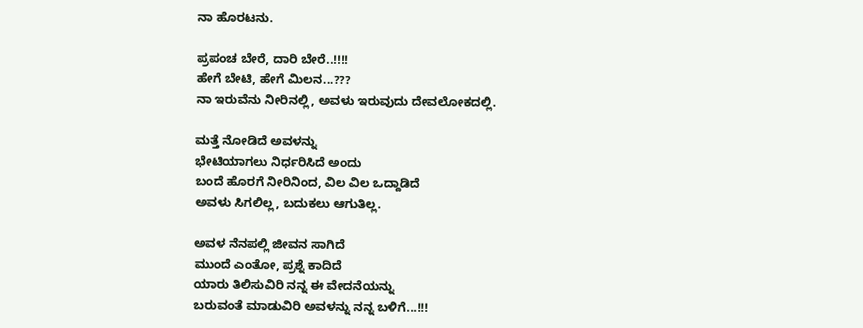ನಾ ಹೊರಟನು.

ಪ್ರಪಂಚ ಬೇರೆ, ದಾರಿ ಬೇರೆ..!!!!
ಹೇಗೆ ಬೇಟಿ, ಹೇಗೆ ಮಿಲನ...???
ನಾ ಇರುವೆನು ನೀರಿನಲ್ಲಿ, ಅವಳು ಇರುವುದು ದೇವಲೋಕದಲ್ಲಿ.

ಮತ್ತೆ ನೋಡಿದೆ ಅವಳನ್ನು
ಭೇಟಿಯಾಗಲು ನಿರ್ಧರಿಸಿದೆ ಅಂದು
ಬಂದೆ ಹೊರಗೆ ನೀರಿನಿಂದ, ವಿಲ ವಿಲ ಒದ್ದಾಡಿದೆ
ಅವಳು ಸಿಗಲಿಲ್ಲ, ಬದುಕಲು ಆಗುತಿಲ್ಲ.

ಅವಳ ನೆನಪಲ್ಲಿ ಜೀವನ ಸಾಗಿದೆ
ಮುಂದೆ ಎಂತೋ, ಪ್ರಶ್ನೆ ಕಾದಿದೆ
ಯಾರು ತಿಲಿಸುವಿರಿ ನನ್ನ ಈ ವೇದನೆಯನ್ನು
ಬರುವಂತೆ ಮಾಡುವಿರಿ ಅವಳನ್ನು ನನ್ನ ಬಳಿಗೆ...!!!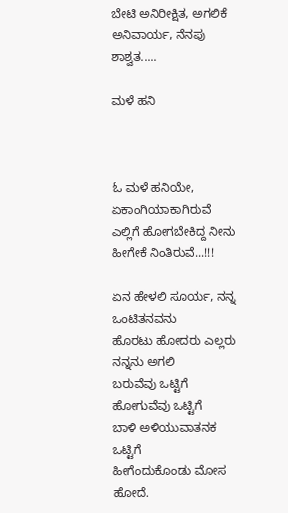ಬೇಟಿ ಅನಿರೀಕ್ಷಿತ, ಅಗಲಿಕೆ ಅನಿವಾರ್ಯ, ನೆನಪು ಶಾಶ್ವತ.....

ಮಳೆ ಹನಿ



ಓ ಮಳೆ ಹನಿಯೇ, ಏಕಾಂಗಿಯಾಕಾಗಿರುವೆ
ಎಲ್ಲಿಗೆ ಹೋಗಬೇಕಿದ್ದ ನೀನು ಹೀಗೇಕೆ ನಿಂತಿರುವೆ...!!!

ಏನ ಹೇಳಲಿ ಸೂರ್ಯ, ನನ್ನ ಒಂಟಿತನವನು
ಹೊರಟು ಹೋದರು ಎಲ್ಲರು ನನ್ನನು ಅಗಲಿ
ಬರುವೆವು ಒಟ್ಟಿಗೆ ಹೋಗುವೆವು ಒಟ್ಟಿಗೆ
ಬಾಳಿ ಅಳಿಯುವಾತನಕ ಒಟ್ಟಿಗೆ
ಹೀಗೆಂದುಕೊಂಡು ಮೋಸ ಹೋದೆ.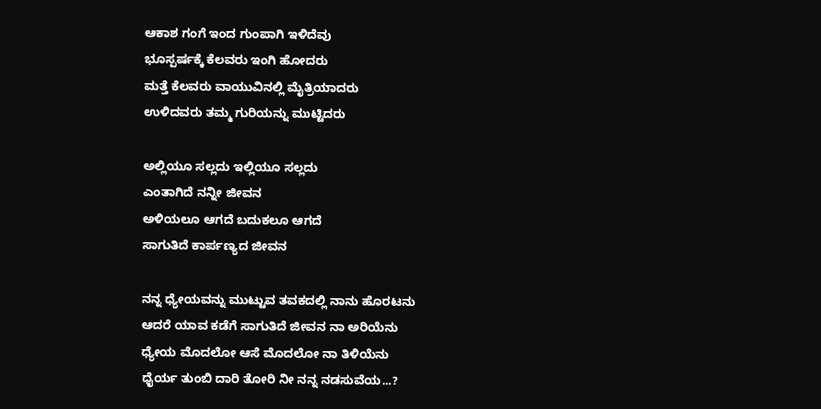ಆಕಾಶ ಗಂಗೆ ಇಂದ ಗುಂಪಾಗಿ ಇಳಿದೆವು
ಭೂಸ್ಪರ್ಷಕ್ಕೆ ಕೆಲವರು ಇಂಗಿ ಹೋದರು
ಮತ್ತೆ ಕೆಲವರು ವಾಯುವಿನಲ್ಲಿ ಮೈತ್ರಿಯಾದರು
ಉಳಿದವರು ತಮ್ಮ ಗುರಿಯನ್ನು ಮುಟ್ಟಿದರು

ಅಲ್ಲಿಯೂ ಸಲ್ಲದು ಇಲ್ಲಿಯೂ ಸಲ್ಲದು
ಎಂತಾಗಿದೆ ನನ್ನೀ ಜೀವನ
ಅಳಿಯಲೂ ಆಗದೆ ಬದುಕಲೂ ಆಗದೆ
ಸಾಗುತಿದೆ ಕಾರ್ಪಣ್ಯದ ಜೀವನ

ನನ್ನ ಧ್ಯೇಯವನ್ನು ಮುಟ್ಟುವ ತವಕದಲ್ಲಿ ನಾನು ಹೊರಟನು
ಆದರೆ ಯಾವ ಕಡೆಗೆ ಸಾಗುತಿದೆ ಜೀವನ ನಾ ಅರಿಯೆನು
ಧ್ಯೇಯ ಮೊದಲೋ ಆಸೆ ಮೊದಲೋ ನಾ ತಿಳಿಯೆನು
ಧೈರ್ಯ ತುಂಬಿ ದಾರಿ ತೋರಿ ನೀ ನನ್ನ ನಡಸುವೆಯ...?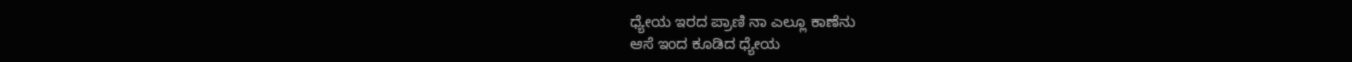ಧ್ಯೇಯ ಇರದ ಪ್ರಾಣಿ ನಾ ಎಲ್ಲೂ ಕಾಣೆನು
ಆಸೆ ಇಂದ ಕೂಡಿದ ಧ್ಯೇಯ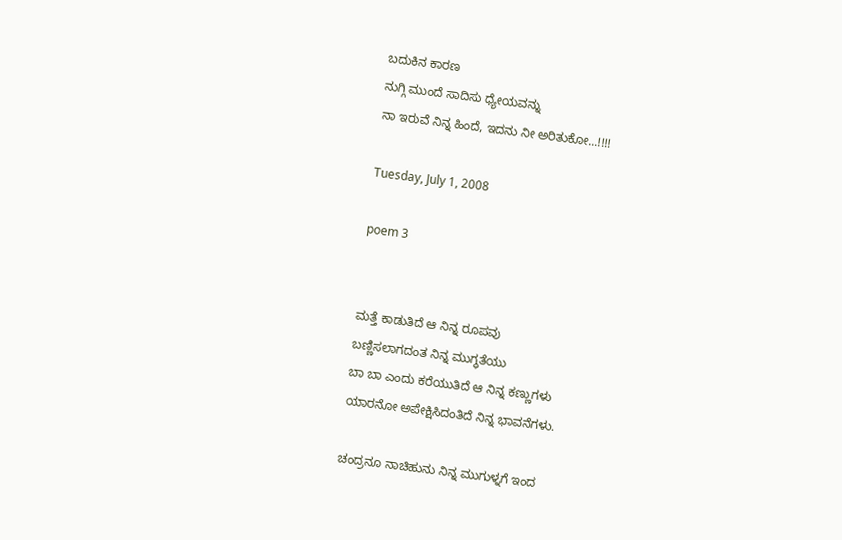ಬದುಕಿನ ಕಾರಣ
ನುಗ್ಗಿ ಮುಂದೆ ಸಾದಿಸು ಧ್ಯೇಯವನ್ನು
ನಾ ಇರುವೆ ನಿನ್ನ ಹಿಂದೆ, ಇದನು ನೀ ಅರಿತುಕೋ...!!!!

Tuesday, July 1, 2008

poem 3


ಮತ್ತೆ ಕಾಡುತಿದೆ ಆ ನಿನ್ನ ರೂಪವು
ಬಣ್ಣಿಸಲಾಗದಂತ ನಿನ್ನ ಮುಗ್ಧತೆಯು
ಬಾ ಬಾ ಎಂದು ಕರೆಯುತಿದೆ ಆ ನಿನ್ನ ಕಣ್ಣುಗಳು
ಯಾರನೋ ಅಪೇಕ್ಷಿಸಿದಂತಿದೆ ನಿನ್ನ ಭಾವನೆಗಳು.

ಚಂದ್ರನೂ ನಾಚಿಹುನು ನಿನ್ನ ಮುಗುಳ್ನಗೆ ಇಂದ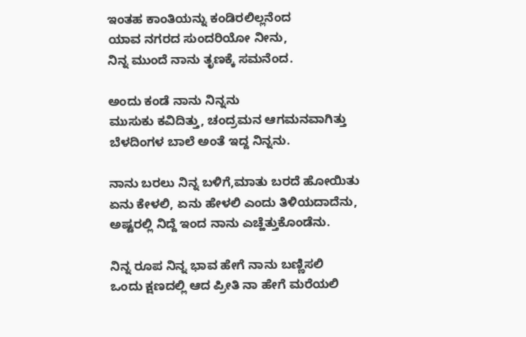ಇಂತಹ ಕಾಂತಿಯನ್ನು ಕಂಡಿರಲಿಲ್ಲನೆಂದ
ಯಾವ ನಗರದ ಸುಂದರಿಯೋ ನೀನು,
ನಿನ್ನ ಮುಂದೆ ನಾನು ತೃಣಕ್ಕೆ ಸಮನೆಂದ.

ಅಂದು ಕಂಡೆ ನಾನು ನಿನ್ನನು
ಮುಸುಕು ಕವಿದಿತ್ತು, ಚಂದ್ರಮನ ಆಗಮನವಾಗಿತ್ತು
ಬೆಳದಿಂಗಳ ಬಾಲೆ ಅಂತೆ ಇದ್ದ ನಿನ್ನನು.

ನಾನು ಬರಲು ನಿನ್ನ ಬಳಿಗೆ,ಮಾತು ಬರದೆ ಹೋಯಿತು
ಏನು ಕೇಳಲಿ, ಏನು ಹೇಳಲಿ ಎಂದು ತಿಳಿಯದಾದೆನು,
ಅಷ್ಟರಲ್ಲಿ ನಿದ್ದೆ ಇಂದ ನಾನು ಎಚ್ಹೆತ್ತುಕೊಂಡೆನು.

ನಿನ್ನ ರೂಪ ನಿನ್ನ ಭಾವ ಹೇಗೆ ನಾನು ಬಣ್ಣಿಸಲಿ
ಒಂದು ಕ್ಷಣದಲ್ಲಿ ಆದ ಪ್ರೀತಿ ನಾ ಹೇಗೆ ಮರೆಯಲಿ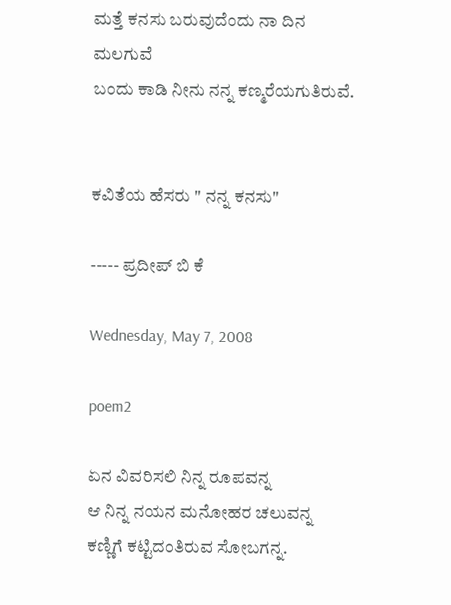ಮತ್ತೆ ಕನಸು ಬರುವುದೆಂದು ನಾ ದಿನ ಮಲಗುವೆ
ಬಂದು ಕಾಡಿ ನೀನು ನನ್ನ ಕಣ್ಮರೆಯಗುತಿರುವೆ.


ಕವಿತೆಯ ಹೆಸರು " ನನ್ನ ಕನಸು"

----- ಪ್ರದೀಪ್ ಬಿ ಕೆ

Wednesday, May 7, 2008

poem2

ಏನ ವಿವರಿಸಲಿ ನಿನ್ನ ರೂಪವನ್ನ
ಆ ನಿನ್ನ ನಯನ ಮನೋಹರ ಚಲುವನ್ನ
ಕಣ್ಣಿಗೆ ಕಟ್ಟಿದಂತಿರುವ ಸೋಬಗನ್ನ.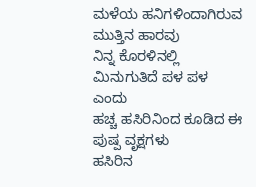ಮಳೆಯ ಹನಿಗಳಿಂದಾಗಿರುವ ಮುತ್ತಿನ ಹಾರವು
ನಿನ್ನ ಕೊರಳಿನಲ್ಲಿ ಮಿನುಗುತಿದೆ ಪಳ ಪಳ ಎಂದು
ಹಚ್ಚ ಹಸಿರಿನಿಂದ ಕೂಡಿದ ಈ ಪುಷ್ಪ ವೃಕ್ಷಗಳು
ಹಸಿರಿನ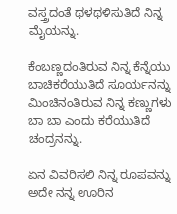ವಸ್ತ್ರದಂತೆ ಥಳಥಳಿಸುತಿದೆ ನಿನ್ನ ಮೈಯನ್ನು.

ಕೆಂಬಣ್ಣದಂತಿರುವ ನಿನ್ನ ಕೆನ್ನೆಯು
ಬಾಚಿಕರೆಯುತಿದೆ ಸೂರ್ಯನನ್ನು
ಮಿಂಚಿನಂತಿರುವ ನಿನ್ನ ಕಣ್ಣುಗಳು
ಬಾ ಬಾ ಎಂದು ಕರೆಯುತಿದೆ ಚಂದ್ರನನ್ನು.

ಏನ ವಿವರಿಸಲಿ ನಿನ್ನ ರೂಪವನ್ನು
ಅದೇ ನನ್ನ ಊರಿನ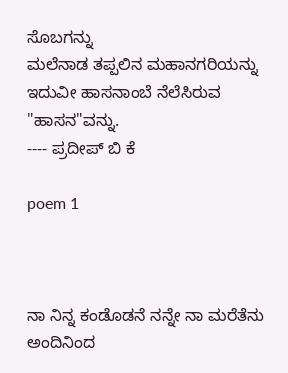ಸೊಬಗನ್ನು
ಮಲೆನಾಡ ತಪ್ಪಲಿನ ಮಹಾನಗರಿಯನ್ನು
ಇದುವೀ ಹಾಸನಾಂಬೆ ನೆಲೆಸಿರುವ "ಹಾಸನ"ವನ್ನು.
---- ಪ್ರದೀಪ್ ಬಿ ಕೆ

poem 1



ನಾ ನಿನ್ನ ಕಂಡೊಡನೆ ನನ್ನೇ ನಾ ಮರೆತೆನು
ಅಂದಿನಿಂದ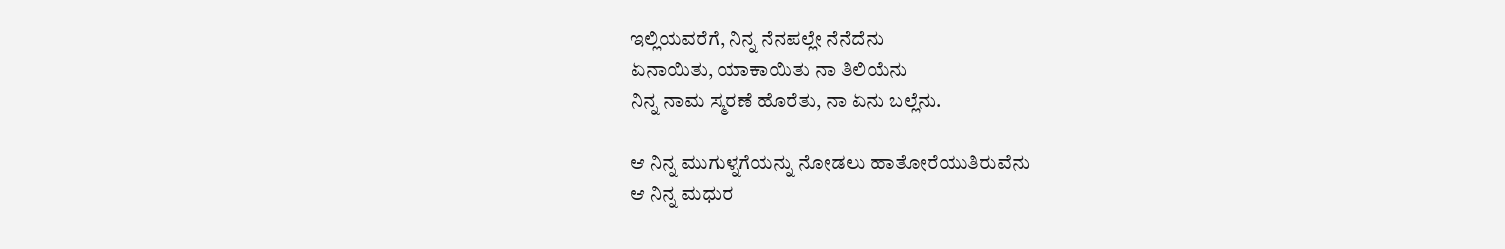ಇಲ್ಲಿಯವರೆಗೆ, ನಿನ್ನ ನೆನಪಲ್ಲೇ ನೆನೆದೆನು
ಏನಾಯಿತು, ಯಾಕಾಯಿತು ನಾ ತಿಲಿಯೆನು
ನಿನ್ನ ನಾಮ ಸ್ಮರಣೆ ಹೊರೆತು, ನಾ ಏನು ಬಲ್ಲೆನು.

ಆ ನಿನ್ನ ಮುಗುಳ್ನಗೆಯನ್ನು ನೋಡಲು ಹಾತೋರೆಯುತಿರುವೆನು
ಆ ನಿನ್ನ ಮಧುರ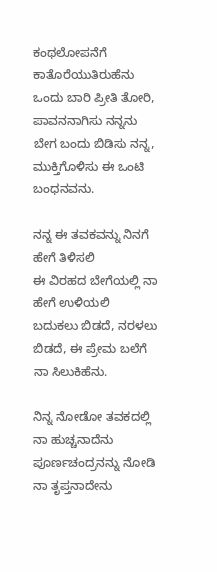ಕಂಥಲೋಪನೆಗೆ ಕಾತೊರೆಯುತಿರುಹೆನು
ಒಂದು ಬಾರಿ ಪ್ರೀತಿ ತೋರಿ, ಪಾವನನಾಗಿಸು ನನ್ನನು
ಬೇಗ ಬಂದು ಬಿಡಿಸು ನನ್ನ, ಮುಕ್ತಿಗೊಳಿಸು ಈ ಒಂಟಿ ಬಂಧನವನು.

ನನ್ನ ಈ ತವಕವನ್ನು ನಿನಗೆ ಹೇಗೆ ತಿಳಿಸಲಿ
ಈ ವಿರಹದ ಬೇಗೆಯಲ್ಲಿ ನಾ ಹೇಗೆ ಉಳಿಯಲಿ
ಬದುಕಲು ಬಿಡದೆ, ನರಳಲು ಬಿಡದೆ, ಈ ಪ್ರೇಮ ಬಲೆಗೆ ನಾ ಸಿಲುಕಿಹೆನು.

ನಿನ್ನ ನೋಡೋ ತವಕದಲ್ಲಿ ನಾ ಹುಚ್ಚನಾದೆನು
ಪೂರ್ಣಚಂದ್ರನನ್ನು ನೋಡಿ ನಾ ತೃಪ್ತನಾದೇನು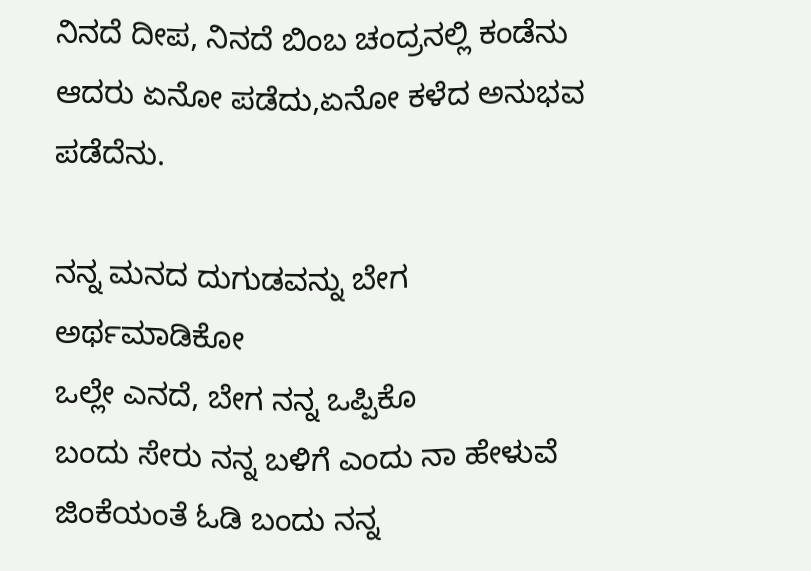ನಿನದೆ ದೀಪ, ನಿನದೆ ಬಿಂಬ ಚಂದ್ರನಲ್ಲಿ ಕಂಡೆನು
ಆದರು ಏನೋ ಪಡೆದು,ಏನೋ ಕಳೆದ ಅನುಭವ ಪಡೆದೆನು.

ನನ್ನ ಮನದ ದುಗುಡವನ್ನು ಬೇಗ ಅರ್ಥಮಾಡಿಕೋ
ಒಲ್ಲೇ ಎನದೆ, ಬೇಗ ನನ್ನ ಒಪ್ಪಿಕೊ
ಬಂದು ಸೇರು ನನ್ನ ಬಳಿಗೆ ಎಂದು ನಾ ಹೇಳುವೆ
ಜಿಂಕೆಯಂತೆ ಓಡಿ ಬಂದು ನನ್ನ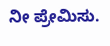ನೀ ಪ್ರೇಮಿಸು.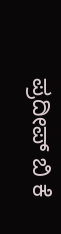ಪ್ರದೀಪ್ ಬಿ ಕೆ